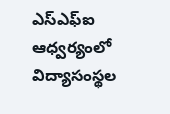ఎస్ఎఫ్ఐ ఆధ్వర్యంలో విద్యాసంస్థల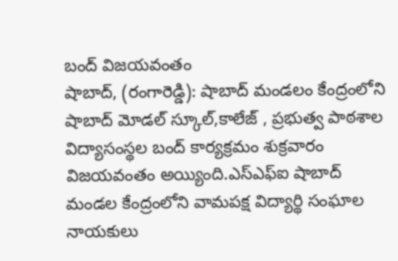బంద్ విజయవంతం
షాబాద్, (రంగారెడ్డి): షాబాద్ మండలం కేంద్రంలోని షాబాద్ మోడల్ స్కూల్,కాలేజ్ , ప్రభుత్వ పాఠశాల విద్యాసంస్థల బంద్ కార్యక్రమం శుక్రవారం విజయవంతం అయ్యింది.ఎస్ఎఫ్ఐ షాబాద్ మండల కేంద్రంలోని వామపక్ష విద్యార్థి సంఘాల నాయకులు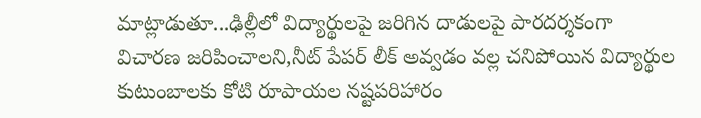మాట్లాడుతూ...ఢిల్లీలో విద్యార్థులపై జరిగిన దాడులపై పారదర్శకంగా విచారణ జరిపించాలని,నీట్ పేపర్ లీక్ అవ్వడం వల్ల చనిపోయిన విద్యార్థుల కుటుంబాలకు కోటి రూపాయల నష్టపరిహారం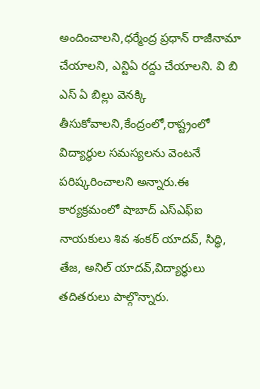అందించాలని,ధర్మేంద్ర ప్రధాన్ రాజీనామా చేయాలని, ఎన్టిఏ రద్దు చేయాలని. వి బి ఎస్ ఏ బిల్లు వెనక్కి తీసుకోవాలని,కేంద్రంలో,రాష్ట్రంలో విద్యార్థుల సమస్యలను వెంటనే పరిష్కరించాలని అన్నారు.ఈ కార్యక్రమంలో షాబాద్ ఎస్ఎఫ్ఐ నాయకులు శివ శంకర్ యాదవ్, సిద్ధి, తేజ, అనిల్ యాదవ్,విద్యార్థులు తదితరులు పాల్గొన్నారు.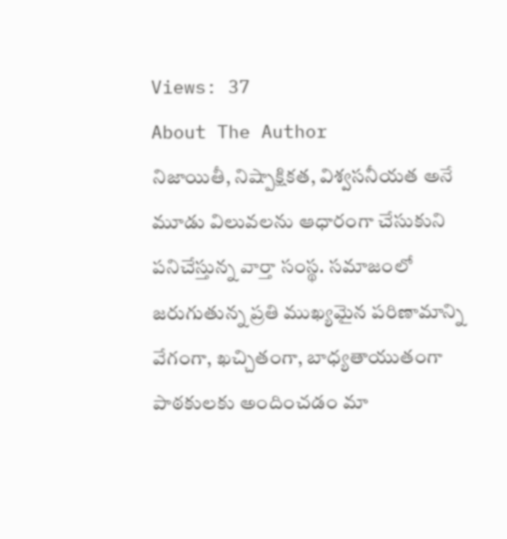Views: 37
About The Author
నిజాయితీ, నిష్పాక్షికత, విశ్వసనీయత అనే మూడు విలువలను ఆధారంగా చేసుకుని పనిచేస్తున్న వార్తా సంస్థ. సమాజంలో జరుగుతున్న ప్రతి ముఖ్యమైన పరిణామాన్ని వేగంగా, ఖచ్చితంగా, బాధ్యతాయుతంగా పాఠకులకు అందించడం మా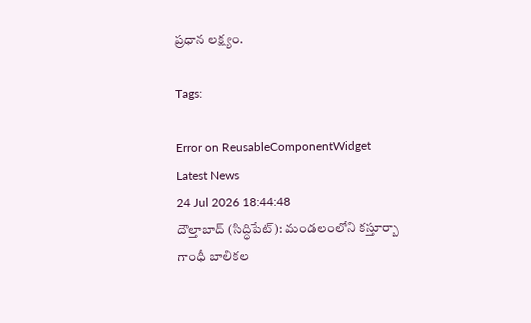ప్రధాన లక్ష్యం.

Tags:

Error on ReusableComponentWidget
Latest News
24 Jul 2026 18:44:48
దౌల్తాబాద్ (సిద్ధిపేట్): మండలంలోని కస్తూర్బా గాంధీ బాలికల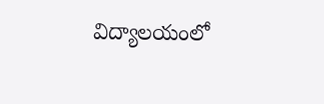విద్యాలయంలో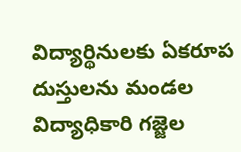విద్యార్థినులకు ఏకరూప దుస్తులను మండల విద్యాధికారి గజ్జెల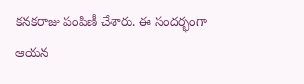కనకరాజు పంపిణీ చేశారు. ఈ సందర్భంగా ఆయన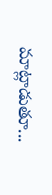మాట్లాడుతూ...